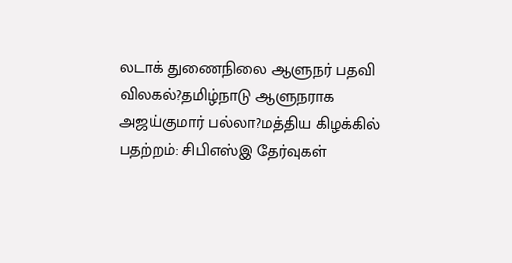லடாக் துணைநிலை ஆளுநர் பதவி விலகல்?தமிழ்நாடு ஆளுநராக அஜய்குமார் பல்லா?மத்திய கிழக்கில் பதற்றம்: சிபிஎஸ்இ தேர்வுகள்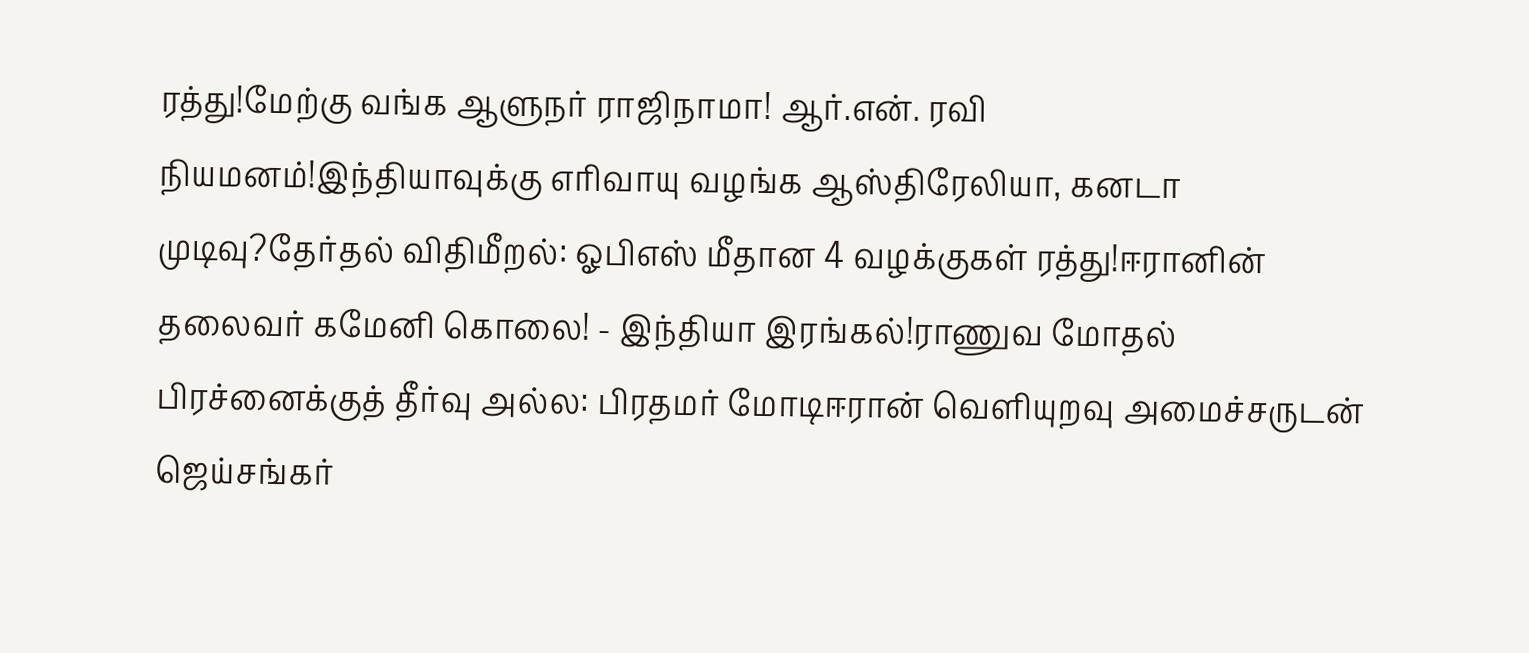ரத்து!மேற்கு வங்க ஆளுநர் ராஜிநாமா! ஆர்.என். ரவி நியமனம்!இந்தியாவுக்கு எரிவாயு வழங்க ஆஸ்திரேலியா, கனடா முடிவு?தேர்தல் விதிமீறல்: ஓபிஎஸ் மீதான 4 வழக்குகள் ரத்து!ஈரானின் தலைவர் கமேனி கொலை! - இந்தியா இரங்கல்!ராணுவ மோதல் பிரச்னைக்குத் தீர்வு அல்ல: பிரதமர் மோடிஈரான் வெளியுறவு அமைச்சருடன் ஜெய்சங்கர்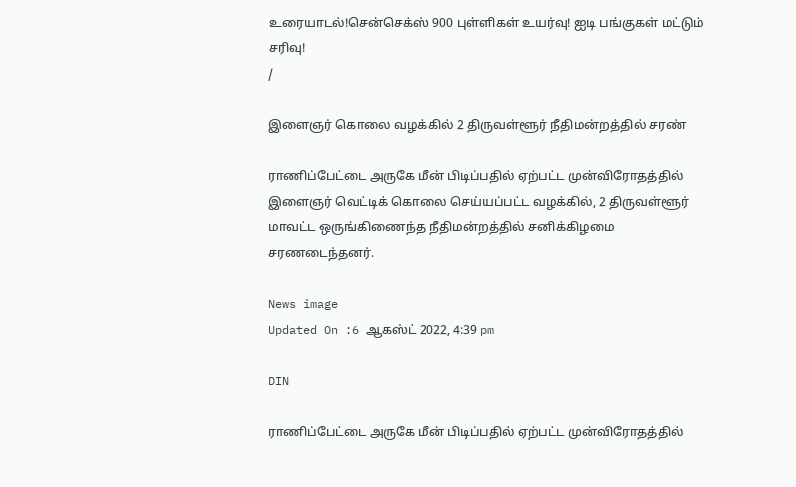உரையாடல்!சென்செக்ஸ் 900 புள்ளிகள் உயர்வு! ஐடி பங்குகள் மட்டும் சரிவு!
/

இளைஞர் கொலை வழக்கில் 2 திருவள்ளூர் நீதிமன்றத்தில் சரண்

ராணிப்பேட்டை அருகே மீன் பிடிப்பதில் ஏற்பட்ட முன்விரோதத்தில் இளைஞர் வெட்டிக் கொலை செய்யப்பட்ட வழக்கில், 2 திருவள்ளூர் மாவட்ட ஒருங்கிணைந்த நீதிமன்றத்தில் சனிக்கிழமை சரணடைந்தனர்.

News image
Updated On :6 ஆகஸ்ட் 2022, 4:39 pm

DIN

ராணிப்பேட்டை அருகே மீன் பிடிப்பதில் ஏற்பட்ட முன்விரோதத்தில்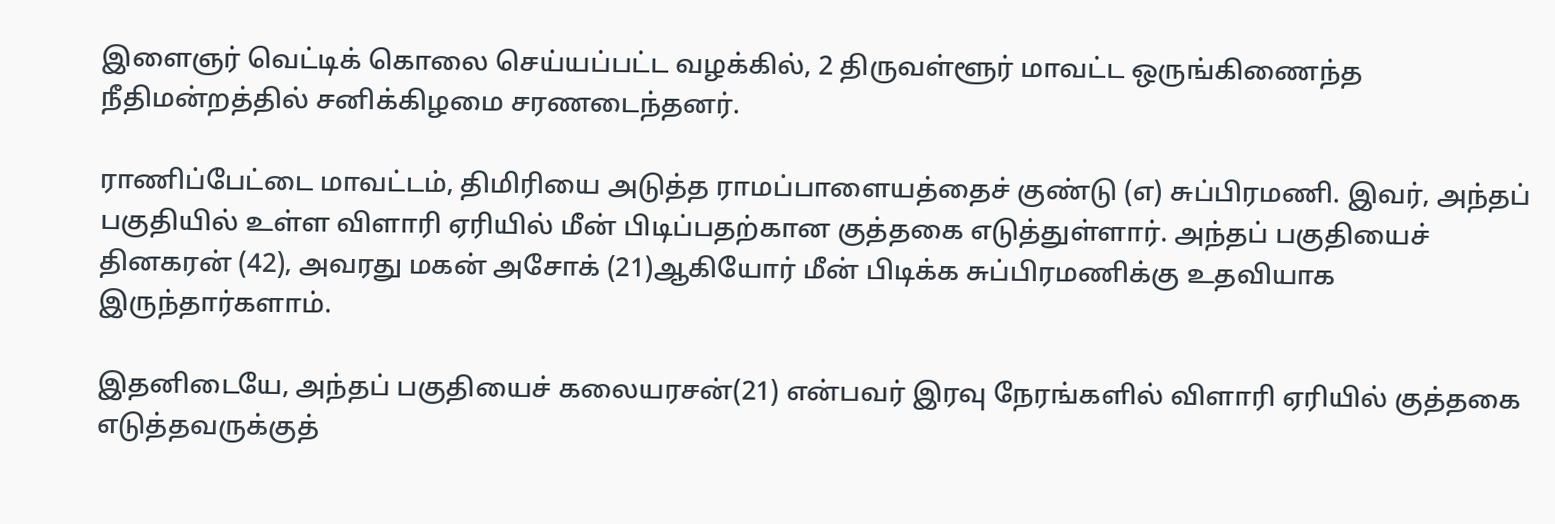இளைஞர் வெட்டிக் கொலை செய்யப்பட்ட வழக்கில், 2 திருவள்ளூர் மாவட்ட ஒருங்கிணைந்த நீதிமன்றத்தில் சனிக்கிழமை சரணடைந்தனர்.

ராணிப்பேட்டை மாவட்டம், திமிரியை அடுத்த ராமப்பாளையத்தைச் குண்டு (எ) சுப்பிரமணி. இவர், அந்தப் பகுதியில் உள்ள விளாரி ஏரியில் மீன் பிடிப்பதற்கான குத்தகை எடுத்துள்ளார். அந்தப் பகுதியைச் தினகரன் (42), அவரது மகன் அசோக் (21)ஆகியோர் மீன் பிடிக்க சுப்பிரமணிக்கு உதவியாக இருந்தார்களாம்.

இதனிடையே, அந்தப் பகுதியைச் கலையரசன்(21) என்பவர் இரவு நேரங்களில் விளாரி ஏரியில் குத்தகை எடுத்தவருக்குத்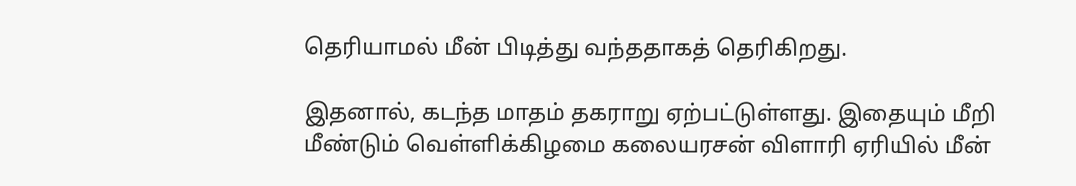தெரியாமல் மீன் பிடித்து வந்ததாகத் தெரிகிறது.

இதனால், கடந்த மாதம் தகராறு ஏற்பட்டுள்ளது. இதையும் மீறி மீண்டும் வெள்ளிக்கிழமை கலையரசன் விளாரி ஏரியில் மீன்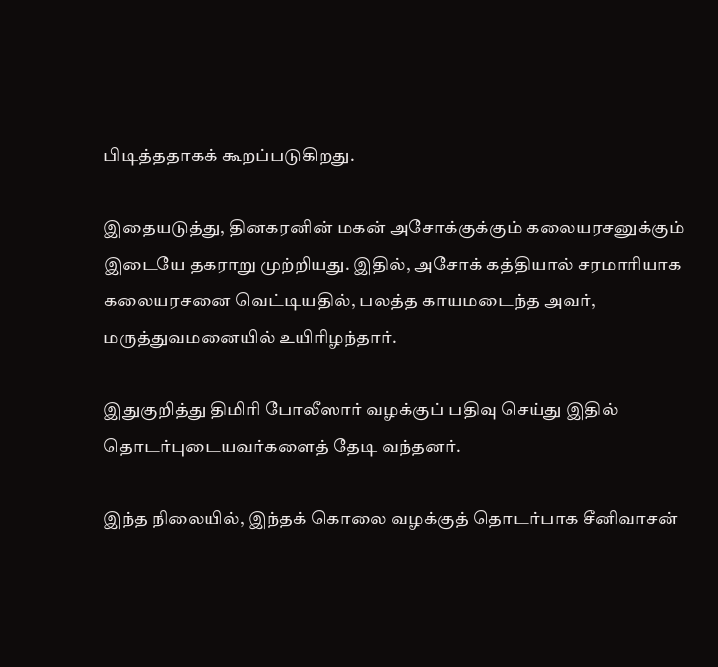பிடித்ததாகக் கூறப்படுகிறது.

இதையடுத்து, தினகரனின் மகன் அசோக்குக்கும் கலையரசனுக்கும் இடையே தகராறு முற்றியது. இதில், அசோக் கத்தியால் சரமாரியாக கலையரசனை வெட்டியதில், பலத்த காயமடைந்த அவர், மருத்துவமனையில் உயிரிழந்தார்.

இதுகுறித்து திமிரி போலீஸார் வழக்குப் பதிவு செய்து இதில் தொடர்புடையவர்களைத் தேடி வந்தனர்.

இந்த நிலையில், இந்தக் கொலை வழக்குத் தொடர்பாக சீனிவாசன்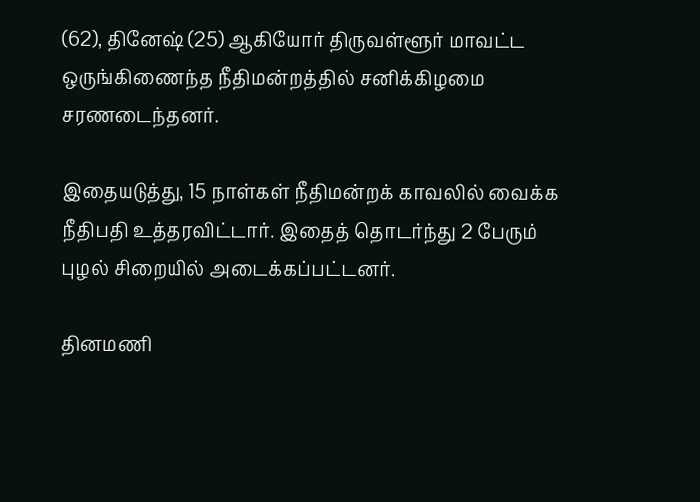(62), தினேஷ் (25) ஆகியோர் திருவள்ளூர் மாவட்ட ஒருங்கிணைந்த நீதிமன்றத்தில் சனிக்கிழமை சரணடைந்தனர்.

இதையடுத்து, 15 நாள்கள் நீதிமன்றக் காவலில் வைக்க நீதிபதி உத்தரவிட்டார். இதைத் தொடர்ந்து 2 பேரும் புழல் சிறையில் அடைக்கப்பட்டனர்.

தினமணி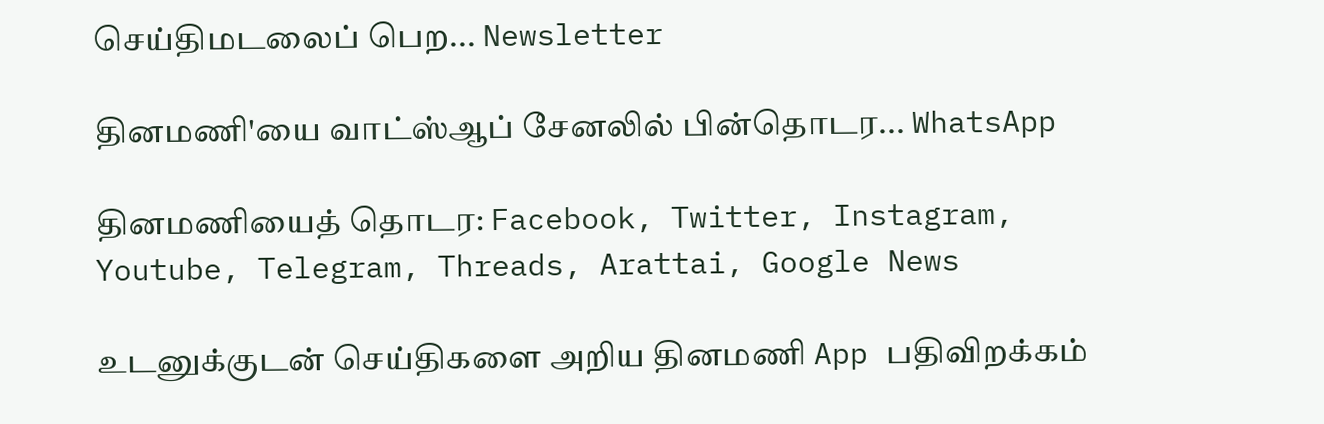செய்திமடலைப் பெற... Newsletter

தினமணி'யை வாட்ஸ்ஆப் சேனலில் பின்தொடர... WhatsApp

தினமணியைத் தொடர: Facebook, Twitter, Instagram, Youtube, Telegram, Threads, Arattai, Google News

உடனுக்குடன் செய்திகளை அறிய தினமணி App பதிவிறக்கம்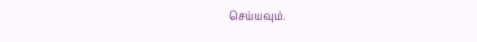செய்யவும்.